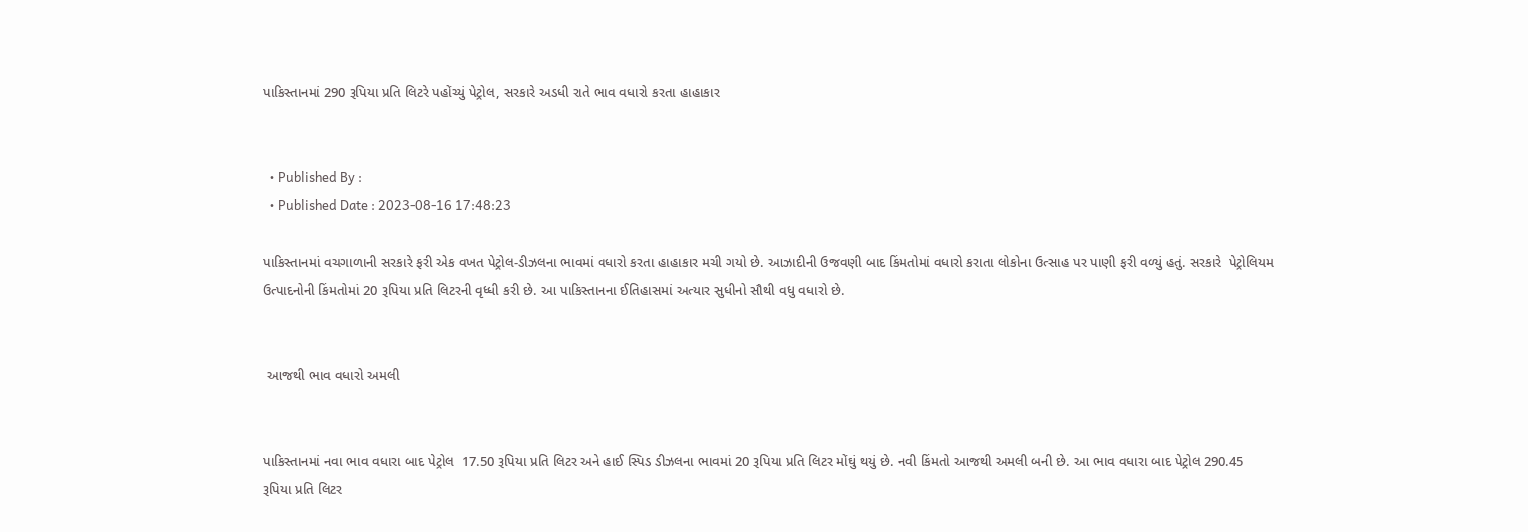પાકિસ્તાનમાં 290 રૂપિયા પ્રતિ લિટરે પહોંચ્યું પેટ્રોલ, સરકારે અડધી રાતે ભાવ વધારો કરતા હાહાકાર


  • Published By :
  • Published Date : 2023-08-16 17:48:23

પાકિસ્તાનમાં વચગાળાની સરકારે ફરી એક વખત પેટ્રોલ-ડીઝલના ભાવમાં વધારો કરતા હાહાકાર મચી ગયો છે. આઝાદીની ઉજવણી બાદ કિંમતોમાં વધારો કરાતા લોકોના ઉત્સાહ પર પાણી ફરી વળ્યું હતું. સરકારે  પેટ્રોલિયમ ઉત્પાદનોની કિંમતોમાં 20 રૂપિયા પ્રતિ લિટરની વૃધ્ધી કરી છે. આ પાકિસ્તાનના ઈતિહાસમાં અત્યાર સુધીનો સૌથી વધુ વધારો છે.


 આજથી ભાવ વધારો અમલી


પાકિસ્તાનમાં નવા ભાવ વધારા બાદ પેટ્રોલ  17.50 રૂપિયા પ્રતિ લિટર અને હાઈ સ્પિડ ડીઝલના ભાવમાં 20 રૂપિયા પ્રતિ લિટર મોંઘું થયું છે. નવી કિંમતો આજથી અમલી બની છે. આ ભાવ વધારા બાદ પેટ્રોલ 290.45 રૂપિયા પ્રતિ લિટર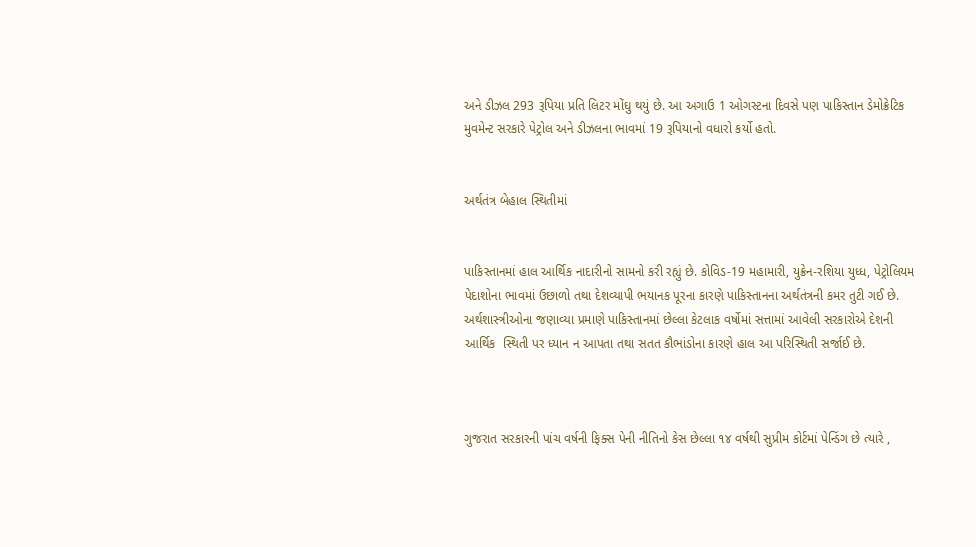અને ડીઝલ 293 રૂપિયા પ્રતિ લિટર મોંઘુ થયું છે. આ અગાઉ 1 ઓગસ્ટના દિવસે પણ પાકિસ્તાન ડેમોક્રેટિક મુવમેન્ટ સરકારે પેટ્રોલ અને ડીઝલના ભાવમાં 19 રૂપિયાનો વધારો કર્યો હતો.


અર્થતંત્ર બેહાલ સ્થિતીમાં


પાકિસ્તાનમાં હાલ આર્થિક નાદારીનો સામનો કરી રહ્યું છે. કોવિડ-19 મહામારી, યુક્રેન-રશિયા યુધ્ધ, પેટ્રોલિયમ પેદાશોના ભાવમાં ઉછાળો તથા દેશવ્યાપી ભયાનક પૂરના કારણે પાકિસ્તાનના અર્થતંત્રની કમર તુટી ગઈ છે. અર્થશાસ્ત્રીઓના જણાવ્યા પ્રમાણે પાકિસ્તાનમાં છેલ્લા કેટલાક વર્ષોમાં સત્તામાં આવેલી સરકારોએ દેશની આર્થિક  સ્થિતી પર ધ્યાન ન આપતા તથા સતત કૌભાંડોના કારણે હાલ આ પરિસ્થિતી સર્જાઈ છે.



ગુજરાત સરકારની પાંચ વર્ષની ફિક્સ પેની નીતિનો કેસ છેલ્લા ૧૪ વર્ષથી સુપ્રીમ કોર્ટમાં પેન્ડિંગ છે ત્યારે ,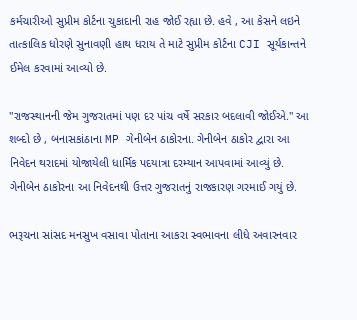કર્મચારીઓ સુપ્રીમ કોર્ટના ચુકાદાની રાહ જોઈ રહ્યા છે. હવે , આ કેસને લઇને તાત્કાલિક ધોરણે સુનાવણી હાથ ધરાય તે માટે સુપ્રીમ કોર્ટના CJI સૂર્યકાન્તને ઈમેલ કરવામાં આવ્યો છે.

"રાજસ્થાનની જેમ ગુજરાતમાં પણ દર પાંચ વર્ષે સરકાર બદલાવી જોઈએ." આ શબ્દો છે , બનાસકાંઠાના MP ગેનીબેન ઠાકોરના. ગેનીબેન ઠાકોર દ્વારા આ નિવેદન થરાદમાં યોજાયેલી ધાર્મિક પદયાત્રા દરમ્યાન આપવામાં આવ્યું છે. ગેનીબેન ઠાકોરના આ નિવેદનથી ઉત્તર ગુજરાતનું રાજકારણ ગરમાઈ ગયું છે.

ભરૂચના સાંસદ મનસુખ વસાવા પોતાના આકરા સ્વભાવના લીધે અવારનવાર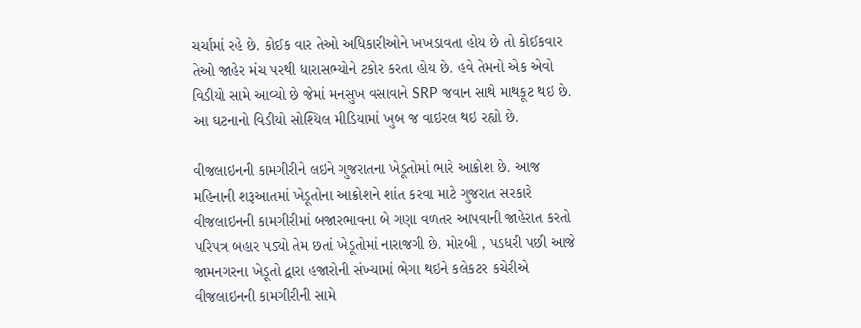ચર્ચામાં રહે છે. કોઈક વાર તેઓ અધિકારીઓને ખખડાવતા હોય છે તો કોઈકવાર તેઓ જાહેર મંચ પરથી ધારાસભ્યોને ટકોર કરતા હોય છે. હવે તેમનો એક એવો વિડીયો સામે આવ્યો છે જેમાં મનસુખ વસાવાને SRP જવાન સાથે માથકૂટ થઇ છે. આ ઘટનાનો વિડીયો સોશ્યિલ મીડિયામાં ખુબ જ વાઇરલ થઇ રહ્યો છે.

વીજલાઇનની કામગીરીને લઇને ગુજરાતના ખેડૂતોમાં ભારે આક્રોશ છે. આજ મહિનાની શરૂઆતમાં ખેડૂતોના આક્રોશને શાંત કરવા માટે ગુજરાત સરકારે વીજલાઇનની કામગીરીમાં બજારભાવના બે ગણા વળતર આપવાની જાહેરાત કરતો પરિપત્ર બહાર પડ્યો તેમ છતાં ખેડૂતોમાં નારાજગી છે. મોરબી , પડધરી પછી આજે જામનગરના ખેડૂતો દ્વારા હજારોની સંખ્યામાં ભેગા થઇને કલેકટર કચેરીએ વીજલાઇનની કામગીરીની સામે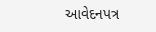આવેદનપત્ર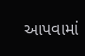આપવામાં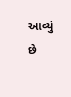આવ્યું છે